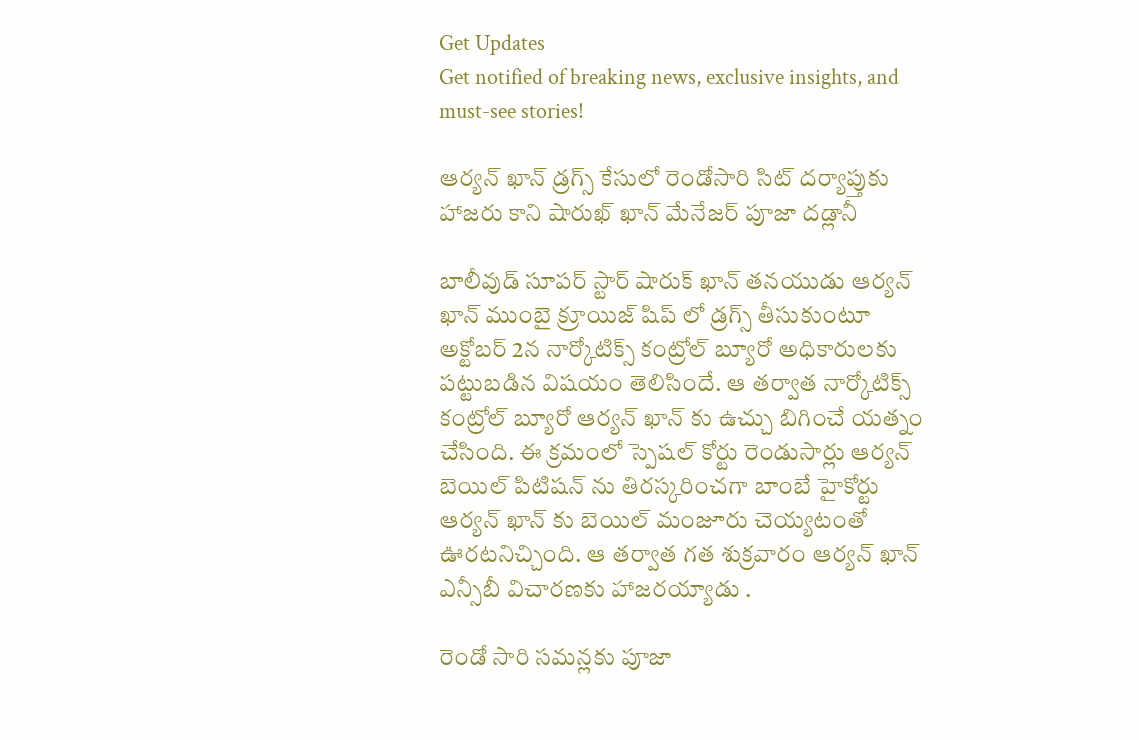Get Updates
Get notified of breaking news, exclusive insights, and must-see stories!

ఆర్యన్ ఖాన్ డ్రగ్స్ కేసులో రెండోసారి సిట్ దర్యాప్తుకు హాజరు కాని షారుఖ్ ఖాన్ మేనేజర్ పూజా దడ్లానీ

బాలీవుడ్ సూపర్ స్టార్ షారుక్ ఖాన్ తనయుడు ఆర్యన్ ఖాన్ ముంబై క్రూయిజ్ షిప్ లో డ్రగ్స్ తీసుకుంటూ అక్టోబర్ 2న నార్కోటిక్స్ కంట్రోల్ బ్యూరో అధికారులకు పట్టుబడిన విషయం తెలిసిందే. ఆ తర్వాత నార్కోటిక్స్ కంట్రోల్ బ్యూరో ఆర్యన్ ఖాన్ కు ఉచ్చు బిగించే యత్నం చేసింది. ఈ క్రమంలో స్పెషల్ కోర్టు రెండుసార్లు ఆర్యన్ బెయిల్ పిటిషన్ ను తిరస్కరించగా బాంబే హైకోర్టు ఆర్యన్ ఖాన్ కు బెయిల్ మంజూరు చెయ్యటంతో ఊరటనిచ్చింది. ఆ తర్వాత గత శుక్రవారం ఆర్యన్ ఖాన్ ఎన్సీబీ విచారణకు హాజరయ్యాడు .

రెండో సారి సమన్లకు పూజా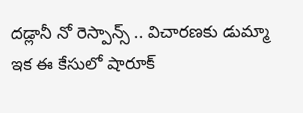దడ్లానీ నో రెస్పాన్స్ .. విచారణకు డుమ్మా
ఇక ఈ కేసులో షారూక్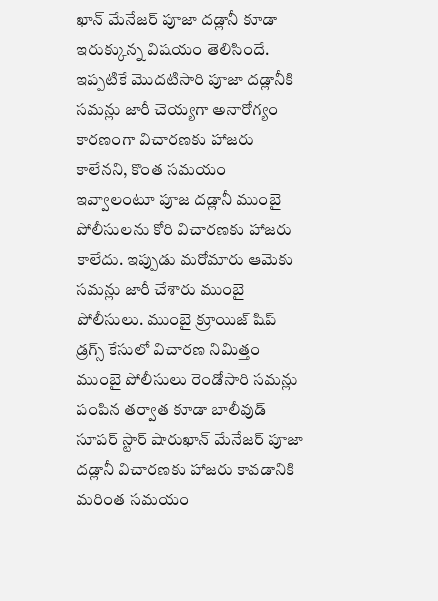ఖాన్ మేనేజర్ పూజా దడ్లానీ కూడా ఇరుక్కున్న విషయం తెలిసిందే. ఇప్పటికే మొదటిసారి పూజా దడ్లానీకి సమన్లు జారీ చెయ్యగా అనారోగ్యం కారణంగా విచారణకు హాజరు కాలేనని, కొంత సమయం ఇవ్వాలంటూ పూజ దడ్లానీ ముంబై పోలీసులను కోరి విచారణకు హాజరు కాలేదు. ఇప్పుడు మరోమారు ఆమెకు సమన్లు జారీ చేశారు ముంబై పోలీసులు. ముంబై క్రూయిజ్ షిప్ డ్రగ్స్ కేసులో విచారణ నిమిత్తం ముంబై పోలీసులు రెండోసారి సమన్లు పంపిన తర్వాత కూడా బాలీవుడ్ సూపర్ స్టార్ షారుఖాన్ మేనేజర్ పూజా దడ్లానీ విచారణకు హాజరు కావడానికి మరింత సమయం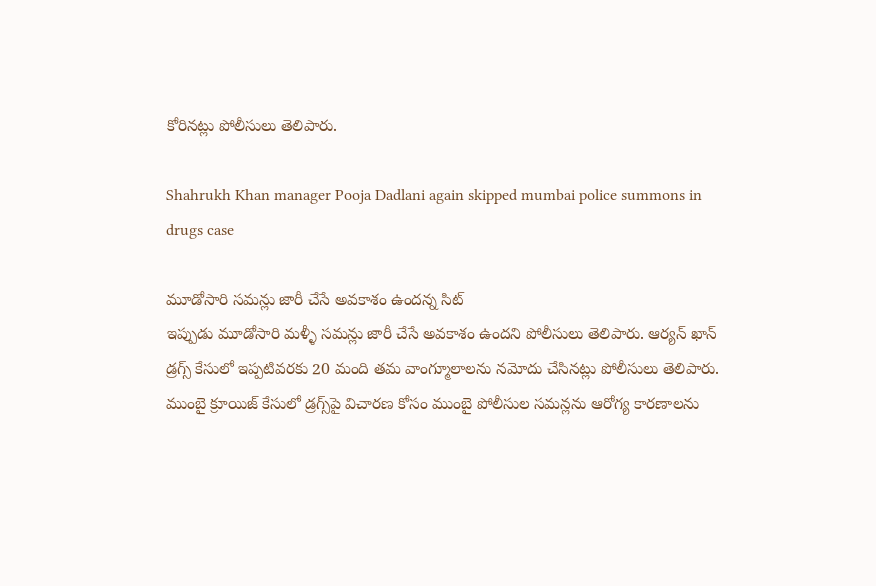కోరినట్లు పోలీసులు తెలిపారు.

Shahrukh Khan manager Pooja Dadlani again skipped mumbai police summons in drugs case

మూడోసారి సమన్లు జారీ చేసే అవకాశం ఉందన్న సిట్
ఇప్పుడు మూడోసారి మళ్ళీ సమన్లు జారీ చేసే అవకాశం ఉందని పోలీసులు తెలిపారు. ఆర్యన్ ఖాన్ డ్రగ్స్ కేసులో ఇప్పటివరకు 20 మంది తమ వాంగ్మూలాలను నమోదు చేసినట్లు పోలీసులు తెలిపారు. ముంబై క్రూయిజ్ కేసులో డ్రగ్స్‌పై విచారణ కోసం ముంబై పోలీసుల సమన్లను ఆరోగ్య కారణాలను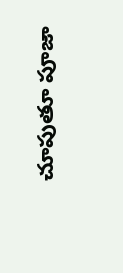చూపుతూ పూజా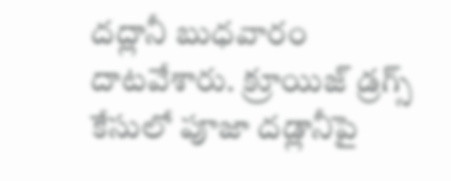దద్లానీ బుధవారం దాటవేశారు. క్రూయిజ్ డ్రగ్స్ కేసులో పూజా దడ్లానీపై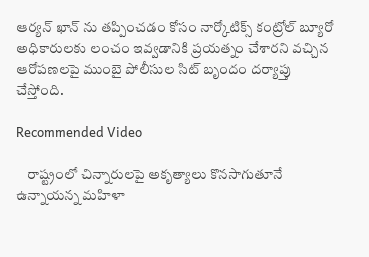ఆర్యన్ ఖాన్ ను తప్పించడం కోసం నార్కోటిక్స్ కంట్రోల్ బ్యూరో అధికారులకు లంచం ఇవ్వడానికి ప్రయత్నం చేశారని వచ్చిన ఆరోపణలపై ముంబై పోలీసుల సిట్ బృందం దర్యాప్తు చేస్తోంది.

Recommended Video

    రాష్ట్రంలో చిన్నారులపై అకృత్యాలు కొనసాగుతూనే ఉన్నాయన్న మహిళా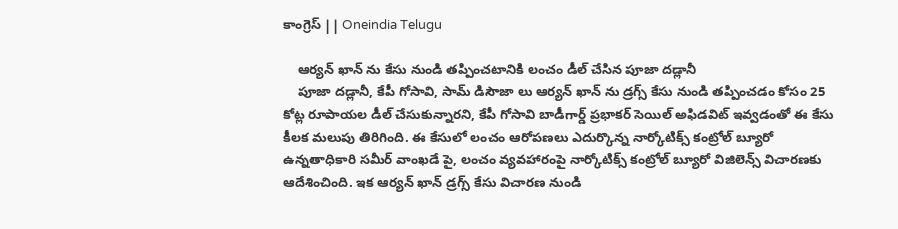కాంగ్రెస్ || Oneindia Telugu

    ఆర్యన్ ఖాన్ ను కేసు నుండి తప్పించటానికి లంచం డీల్ చేసిన పూజా దడ్లానీ
    పూజా దడ్లానీ, కేపీ గోసావి, సామ్ డిసౌజా లు ఆర్యన్ ఖాన్ ను డ్రగ్స్ కేసు నుండి తప్పించడం కోసం 25 కోట్ల రూపాయల డీల్ చేసుకున్నారని, కేపీ గోసావి బాడీగార్డ్ ప్రభాకర్ సెయిల్ అఫిడవిట్ ఇవ్వడంతో ఈ కేసు కీలక మలుపు తిరిగింది. ఈ కేసులో లంచం ఆరోపణలు ఎదుర్కొన్న నార్కోటిక్స్ కంట్రోల్ బ్యూరో ఉన్నతాధికారి సమీర్ వాంఖడే పై, లంచం వ్యవహారంపై నార్కోటిక్స్ కంట్రోల్ బ్యూరో విజిలెన్స్ విచారణకు ఆదేశించింది. ఇక ఆర్యన్ ఖాన్ డ్రగ్స్ కేసు విచారణ నుండి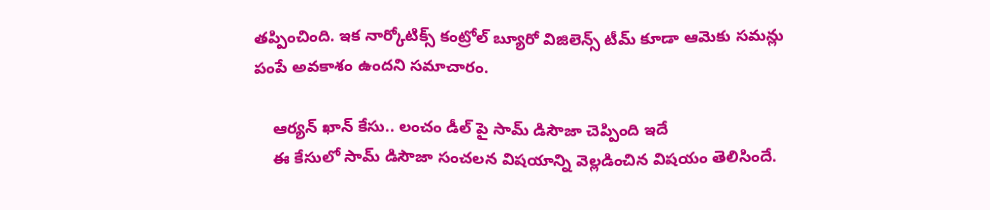తప్పించింది. ఇక నార్కోటిక్స్ కంట్రోల్ బ్యూరో విజిలెన్స్ టీమ్ కూడా ఆమెకు సమన్లు పంపే అవకాశం ఉందని సమాచారం.

    ఆర్యన్ ఖాన్ కేసు.. లంచం డీల్ పై సామ్ డిసౌజా చెప్పింది ఇదే
    ఈ కేసులో సామ్ డిసౌజా సంచలన విషయాన్ని వెల్లడించిన విషయం తెలిసిందే.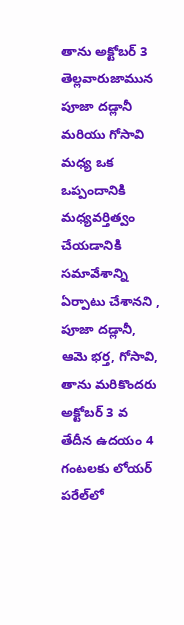తాను అక్టోబర్ 3 తెల్లవారుజామున పూజా దడ్లానీ మరియు గోసావి మధ్య ఒక ఒప్పందానికి మధ్యవర్తిత్వం చేయడానికి సమావేశాన్ని ఏర్పాటు చేశానని , పూజా దడ్లానీ, ఆమె భర్త, గోసావి, తాను మరికొందరు అక్టోబర్ 3 వ తేదీన ఉదయం 4 గంటలకు లోయర్ పరేల్‌లో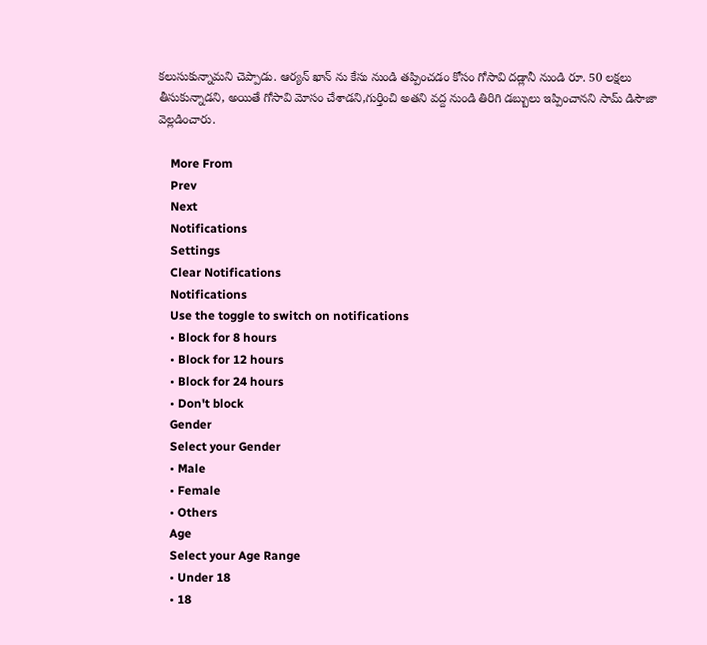కలుసుకున్నామని చెప్పాడు. ఆర్యన్‌ ఖాన్ ను కేసు నుండి తప్పించడం కోసం గోసావి దడ్లానీ నుండి రూ. 50 లక్షలు తీసుకున్నాడని, అయితే గోసావి మోసం చేశాడని,గుర్తించి అతని వద్ద నుండి తిరిగి డబ్బులు ఇప్పించానని సామ్ డిసౌజా వెల్లడించారు.

    More From
    Prev
    Next
    Notifications
    Settings
    Clear Notifications
    Notifications
    Use the toggle to switch on notifications
    • Block for 8 hours
    • Block for 12 hours
    • Block for 24 hours
    • Don't block
    Gender
    Select your Gender
    • Male
    • Female
    • Others
    Age
    Select your Age Range
    • Under 18
    • 18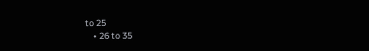to 25
    • 26 to 35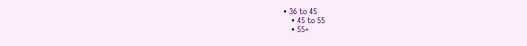• 36 to 45
    • 45 to 55
    • 55+